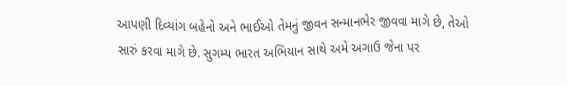આપણી દિવ્યાંગ બહેનો અને ભાઈઓ તેમનું જીવન સન્માનભેર જીવવા માગે છે, તેઓ સારું કરવા માગે છે. સુગમ્ય ભારત અભિયાન સાથે અમે અગાઉ જેના પર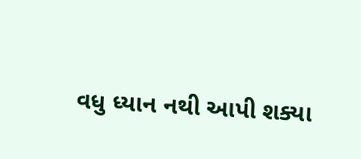વધુ ધ્યાન નથી આપી શક્યા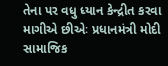તેના પર વધુ ધ્યાન કેન્દ્રીત કરવા માગીએ છીએઃ પ્રધાનમંત્રી મોદી સામાજિક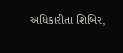અધિકારીતા શિબિર,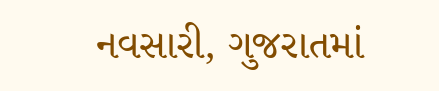નવસારી, ગુજરાતમાં